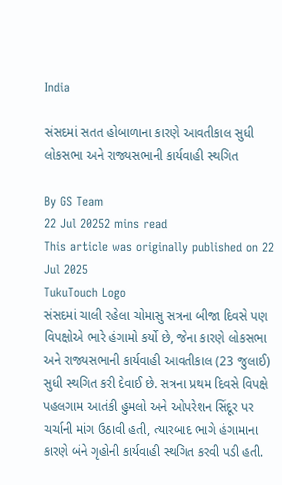India

સંસદમાં સતત હોબાળાના કારણે આવતીકાલ સુધી લોકસભા અને રાજ્યસભાની કાર્યવાહી સ્થગિત

By GS Team
22 Jul 20252 mins read
This article was originally published on 22 Jul 2025
TukuTouch Logo
સંસદમાં ચાલી રહેલા ચોમાસુ સત્રના બીજા દિવસે પણ વિપક્ષોએ ભારે હંગામો કર્યો છે, જેના કારણે લોકસભા અને રાજ્યસભાની કાર્યવાહી આવતીકાલ (23 જુલાઈ) સુધી સ્થગિત કરી દેવાઈ છે. સત્રના પ્રથમ દિવસે વિપક્ષે પહલગામ આતંકી હુમલો અને ઓપરેશન સિંદૂર પર ચર્ચાની માંગ ઉઠાવી હતી, ત્યારબાદ ભાગે હંગામાના કારણે બંને ગૃહોની કાર્યવાહી સ્થગિત કરવી પડી હતી.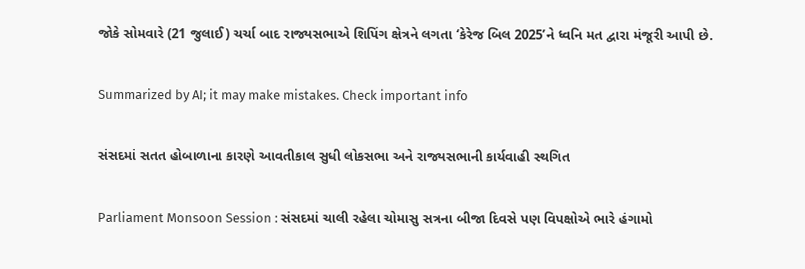જોકે સોમવારે (21 જુલાઈ) ચર્ચા બાદ રાજ્યસભાએ શિપિંગ ક્ષેત્રને લગતા ‘કેરેજ બિલ 2025’ને ધ્વનિ મત દ્વારા મંજૂરી આપી છે.

Summarized by AI; it may make mistakes. Check important info

સંસદમાં સતત હોબાળાના કારણે આવતીકાલ સુધી લોકસભા અને રાજ્યસભાની કાર્યવાહી સ્થગિત

Parliament Monsoon Session : સંસદમાં ચાલી રહેલા ચોમાસુ સત્રના બીજા દિવસે પણ વિપક્ષોએ ભારે હંગામો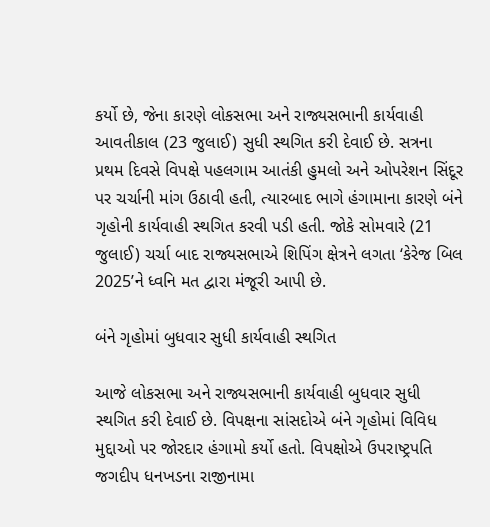કર્યો છે, જેના કારણે લોકસભા અને રાજ્યસભાની કાર્યવાહી આવતીકાલ (23 જુલાઈ) સુધી સ્થગિત કરી દેવાઈ છે. સત્રના પ્રથમ દિવસે વિપક્ષે પહલગામ આતંકી હુમલો અને ઓપરેશન સિંદૂર પર ચર્ચાની માંગ ઉઠાવી હતી, ત્યારબાદ ભાગે હંગામાના કારણે બંને ગૃહોની કાર્યવાહી સ્થગિત કરવી પડી હતી. જોકે સોમવારે (21 જુલાઈ) ચર્ચા બાદ રાજ્યસભાએ શિપિંગ ક્ષેત્રને લગતા ‘કેરેજ બિલ 2025’ને ધ્વનિ મત દ્વારા મંજૂરી આપી છે.

બંને ગૃહોમાં બુધવાર સુધી કાર્યવાહી સ્થગિત

આજે લોકસભા અને રાજ્યસભાની કાર્યવાહી બુધવાર સુધી સ્થગિત કરી દેવાઈ છે. વિપક્ષના સાંસદોએ બંને ગૃહોમાં વિવિધ મુદ્દાઓ પર જોરદાર હંગામો કર્યો હતો. વિપક્ષોએ ઉપરાષ્ટ્રપતિ જગદીપ ધનખડના રાજીનામા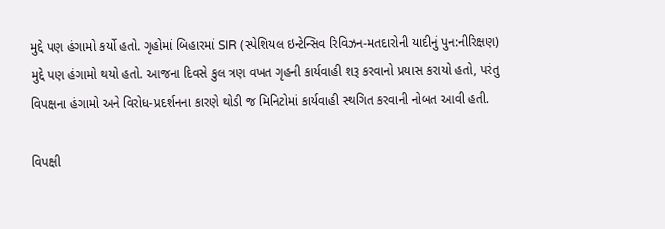મુદ્દે પણ હંગામો કર્યો હતો. ગૃહોમાં બિહારમાં SIR (સ્પેશિયલ ઇન્ટેન્સિવ રિવિઝન-મતદારોની યાદીનું પુન:નીરિક્ષણ) મુદ્દે પણ હંગામો થયો હતો. આજના દિવસે કુલ ત્રણ વખત ગૃહની કાર્યવાહી શરૂ કરવાનો પ્રયાસ કરાયો હતો, પરંતુ વિપક્ષના હંગામો અને વિરોધ-પ્રદર્શનના કારણે થોડી જ મિનિટોમાં કાર્યવાહી સ્થગિત કરવાની નોબત આવી હતી.

વિપક્ષી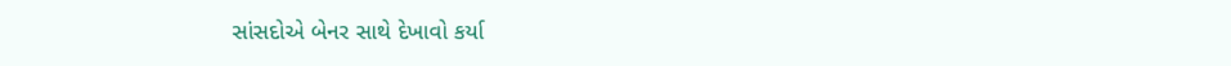સાંસદોએ બેનર સાથે દેખાવો કર્યા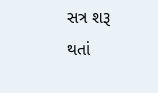સત્ર શરૂ થતાં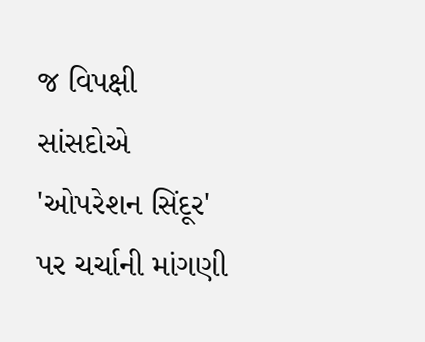જ વિપક્ષી સાંસદોએ 'ઓપરેશન સિંદૂર' પર ચર્ચાની માંગણી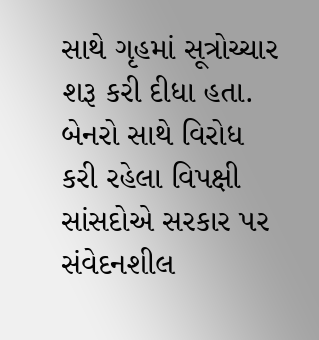સાથે ગૃહમાં સૂત્રોચ્ચાર શરૂ કરી દીધા હતા. બેનરો સાથે વિરોધ કરી રહેલા વિપક્ષી સાંસદોએ સરકાર પર સંવેદનશીલ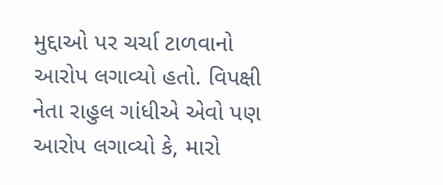મુદ્દાઓ પર ચર્ચા ટાળવાનો આરોપ લગાવ્યો હતો. વિપક્ષી નેતા રાહુલ ગાંધીએ એવો પણ આરોપ લગાવ્યો કે, મારો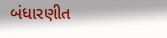બંધારણીત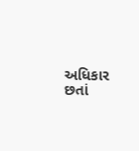અધિકાર છતાં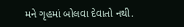મને ગૃહમાં બોલવા દેવાતો નથી.